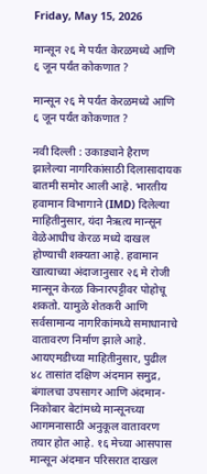Friday, May 15, 2026

मान्सून २६ मे पर्यंत केरळमध्ये आणि ६ जून पर्यंत कोकणात ?

मान्सून २६ मे पर्यंत केरळमध्ये आणि ६ जून पर्यंत कोकणात ?

नवी दिल्ली : उकाड्याने हैराण झालेल्या नागरिकांसाठी दिलासादायक बातमी समोर आली आहे. भारतीय हवामान विभागाने (IMD) दिलेल्या माहितीनुसार, यंदा नैऋत्य मान्सून वेळेआधीच केरळ मध्ये दाखल होण्याची शक्यता आहे. हवामान खात्याच्या अंदाजानुसार २६ मे रोजी मान्सून केरळ किनारपट्टीवर पोहोचू शकतो. यामुळे शेतकरी आणि सर्वसामान्य नागरिकांमध्ये समाधानाचे वातावरण निर्माण झाले आहे. आयएमडीच्या माहितीनुसार, पुढील ४८ तासांत दक्षिण अंदमान समुद्र, बंगालचा उपसागर आणि अंदमान-निकोबार बेटांमध्ये मान्सूनच्या आगमनासाठी अनुकूल वातावरण तयार होत आहे. १६ मेच्या आसपास मान्सून अंदमान परिसरात दाखल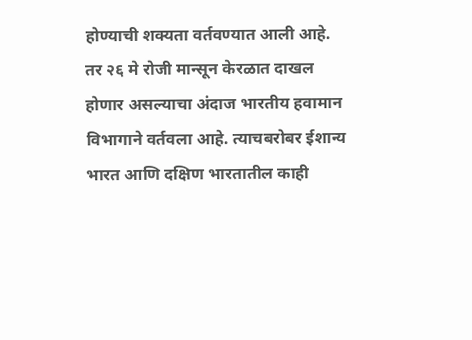होण्याची शक्यता वर्तवण्यात आली आहे. तर २६ मे रोजी मान्सून केरळात दाखल होणार असल्याचा अंदाज भारतीय हवामान विभागाने वर्तवला आहे. त्याचबरोबर ईशान्य भारत आणि दक्षिण भारतातील काही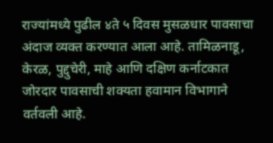राज्यांमध्ये पुढील ४ते ५ दिवस मुसळधार पावसाचा अंदाज व्यक्त करण्यात आला आहे. तामिळनाडू, केरळ, पुद्दुचेरी, माहे आणि दक्षिण कर्नाटकात जोरदार पावसाची शक्यता हवामान विभागाने वर्तवली आहे.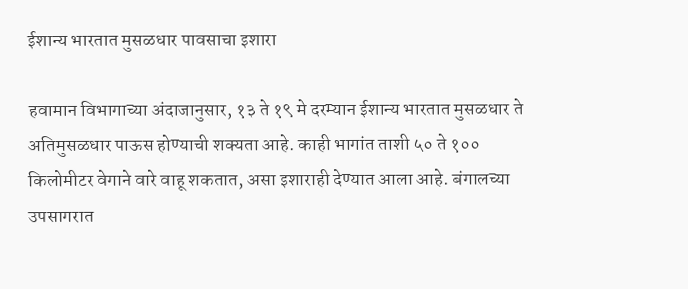ईशान्य भारतात मुसळधार पावसाचा इशारा

हवामान विभागाच्या अंदाजानुसार, १३ ते १९ मे दरम्यान ईशान्य भारतात मुसळधार ते अतिमुसळधार पाऊस होण्याची शक्यता आहे. काही भागांत ताशी ५० ते १०० किलोमीटर वेगाने वारे वाहू शकतात, असा इशाराही देण्यात आला आहे. बंगालच्या उपसागरात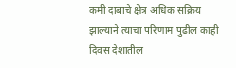कमी दाबाचे क्षेत्र अधिक सक्रिय झाल्याने त्याचा परिणाम पुढील काही दिवस देशातील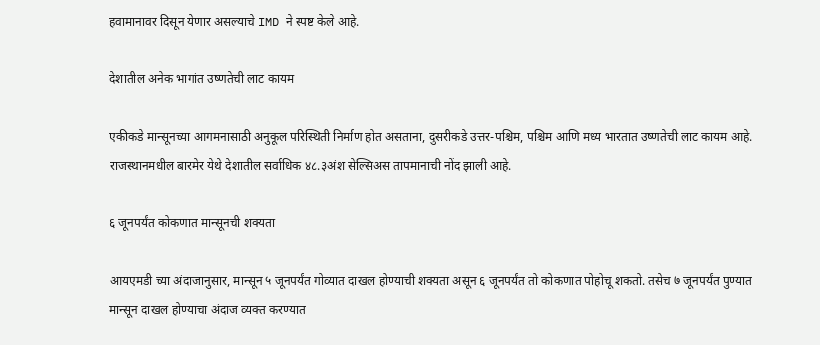हवामानावर दिसून येणार असल्याचे IMD ने स्पष्ट केले आहे.

देशातील अनेक भागांत उष्णतेची लाट कायम

एकीकडे मान्सूनच्या आगमनासाठी अनुकूल परिस्थिती निर्माण होत असताना, दुसरीकडे उत्तर-पश्चिम, पश्चिम आणि मध्य भारतात उष्णतेची लाट कायम आहे. राजस्थानमधील बारमेर येथे देशातील सर्वाधिक ४८.३अंश सेल्सिअस तापमानाची नोंद झाली आहे.

६ जूनपर्यंत कोकणात मान्सूनची शक्यता

आयएमडी च्या अंदाजानुसार, मान्सून ५ जूनपर्यंत गोव्यात दाखल होण्याची शक्यता असून ६ जूनपर्यंत तो कोकणात पोहोचू शकतो. तसेच ७ जूनपर्यंत पुण्यात मान्सून दाखल होण्याचा अंदाज व्यक्त करण्यात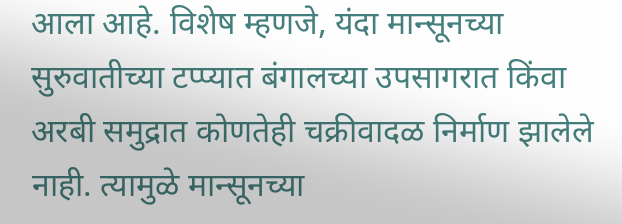आला आहे. विशेष म्हणजे, यंदा मान्सूनच्या सुरुवातीच्या टप्प्यात बंगालच्या उपसागरात किंवा अरबी समुद्रात कोणतेही चक्रीवादळ निर्माण झालेले नाही. त्यामुळे मान्सूनच्या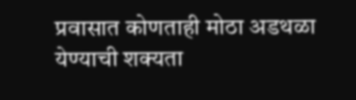प्रवासात कोणताही मोठा अडथळा येण्याची शक्यता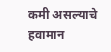कमी असल्याचे हवामान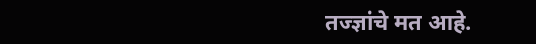तज्ज्ञांचे मत आहे.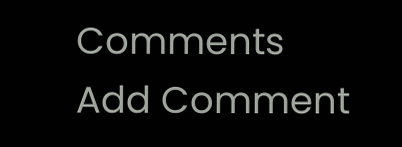Comments
Add Comment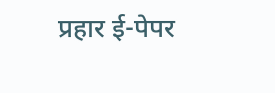प्रहार ई-पेपर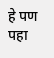हे पण पहा